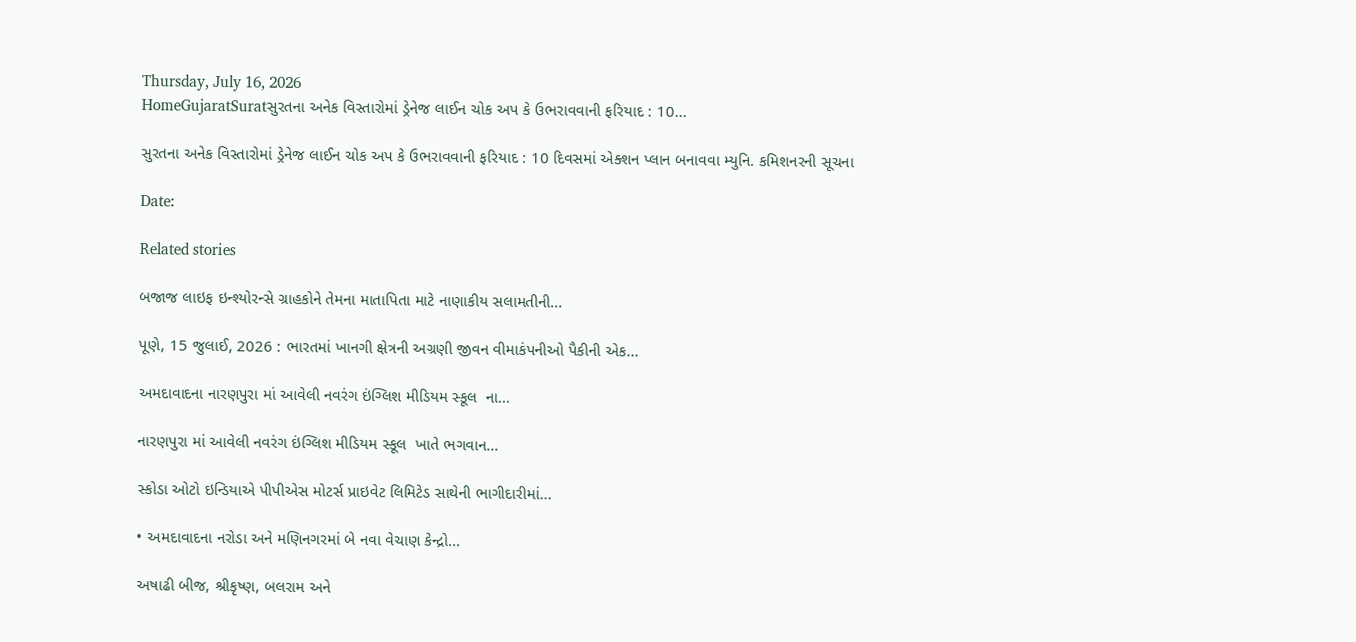Thursday, July 16, 2026
HomeGujaratSuratસુરતના અનેક વિસ્તારોમાં ડ્રેનેજ લાઈન ચોક અપ કે ઉભરાવવાની ફરિયાદ : 10...

સુરતના અનેક વિસ્તારોમાં ડ્રેનેજ લાઈન ચોક અપ કે ઉભરાવવાની ફરિયાદ : 10 દિવસમાં એક્શન પ્લાન બનાવવા મ્યુનિ. કમિશનરની સૂચના

Date:

Related stories

બજાજ લાઇફ ઇન્શ્યોરન્સે ગ્રાહકોને તેમના માતાપિતા માટે નાણાકીય સલામતીની...

પૂણે, 15 જુલાઈ, 2026 : ભારતમાં ખાનગી ક્ષેત્રની અગ્રણી જીવન વીમાકંપનીઓ પૈકીની એક...

અમદાવાદના નારણપુરા માં આવેલી નવરંગ ઇંગ્લિશ મીડિયમ સ્કૂલ  ના...

નારણપુરા માં આવેલી નવરંગ ઇંગ્લિશ મીડિયમ સ્કૂલ  ખાતે ભગવાન...

સ્કોડા ઓટો ઇન્ડિયાએ પીપીએસ મોટર્સ પ્રાઇવેટ લિમિટેડ સાથેની ભાગીદારીમાં...

• અમદાવાદના નરોડા અને મણિનગરમાં બે નવા વેચાણ કેન્દ્રો...

અષાઢી બીજ, શ્રીકૃષ્ણ, બલરામ અને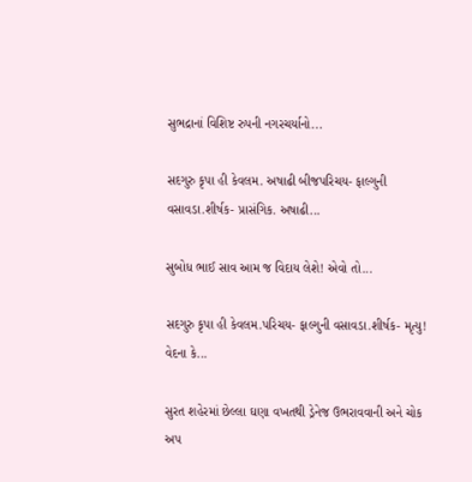સુભદ્રાનાં વિશિષ્ટ રુપની નગરચર્યાનો...

સદગુરુ કૃપા હી કેવલમ. અષાઢી બીજપરિચય- ફાલ્ગુની વસાવડા.શીર્ષક- પ્રાસંગિક. અષાઢી...

સુબોધ ભાઈ સાવ આમ જ વિદાય લેશે! એવો તો...

સદગુરુ કૃપા હી કેવલમ.પરિચય- ફાલ્ગુની વસાવડા.શીર્ષક- મૃત્યુ! વેદના કે...

સુરત શહેરમાં છેલ્લા ઘણા વખતથી ડ્રેનેજ ઉભરાવવાની અને ચોક અપ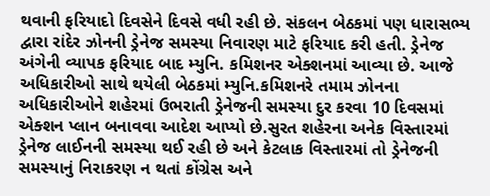થવાની ફરિયાદો દિવસેને દિવસે વધી રહી છે. સંકલન બેઠકમાં પણ ધારાસભ્ય દ્વારા રાંદેર ઝોનની ડ્રેનેજ સમસ્યા નિવારણ માટે ફરિયાદ કરી હતી. ડ્રેનેજ અંગેની વ્યાપક ફરિયાદ બાદ મ્યુનિ. કમિશનર એક્શનમાં આવ્યા છે. આજે અધિકારીઓ સાથે થયેલી બેઠકમાં મ્યુનિ.કમિશનરે તમામ ઝોનના અધિકારીઓને શહેરમાં ઉભરાતી ડ્રેનેજની સમસ્યા દુર કરવા 10 દિવસમાં એક્શન પ્લાન બનાવવા આદેશ આપ્યો છે.સુરત શહેરના અનેક વિસ્તારમાં ડ્રેનેજ લાઈનની સમસ્યા થઈ રહી છે અને કેટલાક વિસ્તારમાં તો ડ્રેનેજની સમસ્યાનું નિરાકરણ ન થતાં કોંગ્રેસ અને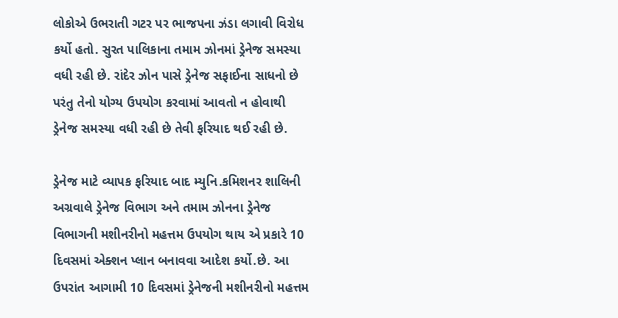લોકોએ ઉભરાતી ગટર પર ભાજપના ઝંડા લગાવી વિરોધ કર્યો હતો. સુરત પાલિકાના તમામ ઝોનમાં ડ્રેનેજ સમસ્યા વધી રહી છે. રાંદેર ઝોન પાસે ડ્રેનેજ સફાઈના સાધનો છે પરંતુ તેનો યોગ્ય ઉપયોગ કરવામાં આવતો ન હોવાથી ડ્રેનેજ સમસ્યા વધી રહી છે તેવી ફરિયાદ થઈ રહી છે.

ડ્રેનેજ માટે વ્યાપક ફરિયાદ બાદ મ્યુનિ.કમિશનર શાલિની અગ્રવાલે ડ્રેનેજ વિભાગ અને તમામ ઝોનના ડ્રેનેજ વિભાગની મશીનરીનો મહત્તમ ઉપયોગ થાય એ પ્રકારે 10 દિવસમાં એક્શન પ્લાન બનાવવા આદેશ કર્યો.છે. આ ઉપરાંત આગામી 10 દિવસમાં ડ્રેનેજની મશીનરીનો મહત્તમ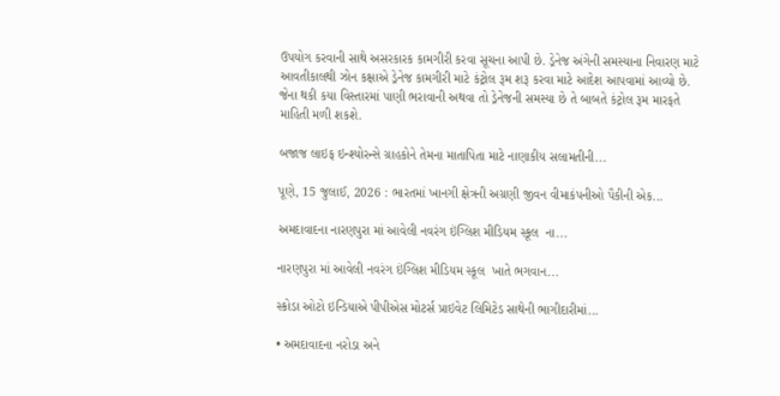ઉપયોગ કરવાની સાથે અસરકારક કામગીરી કરવા સૂચના આપી છે. ડ્રેનેજ અંગેની સમસ્યાના નિવારણ માટે આવતીકાલથી ઝોન કક્ષાએ ડ્રેનેજ કામગીરી માટે કંટ્રોલ રૂમ શરૂ કરવા માટે આદેશ આપવામાં આવ્યો છે. જેના થકી કયા વિસ્તારમાં પાણી ભરાવાની અથવા તો ડ્રેનેજની સમસ્યા છે તે બાબતે કંટ્રોલ રૂમ મારફતે માહિતી મળી શકશે.

બજાજ લાઇફ ઇન્શ્યોરન્સે ગ્રાહકોને તેમના માતાપિતા માટે નાણાકીય સલામતીની...

પૂણે, 15 જુલાઈ, 2026 : ભારતમાં ખાનગી ક્ષેત્રની અગ્રણી જીવન વીમાકંપનીઓ પૈકીની એક...

અમદાવાદના નારણપુરા માં આવેલી નવરંગ ઇંગ્લિશ મીડિયમ સ્કૂલ  ના...

નારણપુરા માં આવેલી નવરંગ ઇંગ્લિશ મીડિયમ સ્કૂલ  ખાતે ભગવાન...

સ્કોડા ઓટો ઇન્ડિયાએ પીપીએસ મોટર્સ પ્રાઇવેટ લિમિટેડ સાથેની ભાગીદારીમાં...

• અમદાવાદના નરોડા અને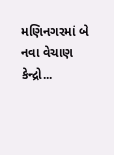મણિનગરમાં બે નવા વેચાણ કેન્દ્રો...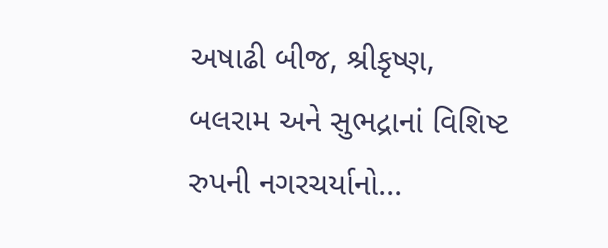અષાઢી બીજ, શ્રીકૃષ્ણ, બલરામ અને સુભદ્રાનાં વિશિષ્ટ રુપની નગરચર્યાનો...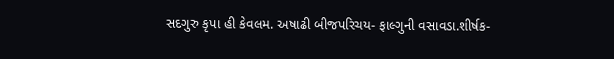સદગુરુ કૃપા હી કેવલમ. અષાઢી બીજપરિચય- ફાલ્ગુની વસાવડા.શીર્ષક-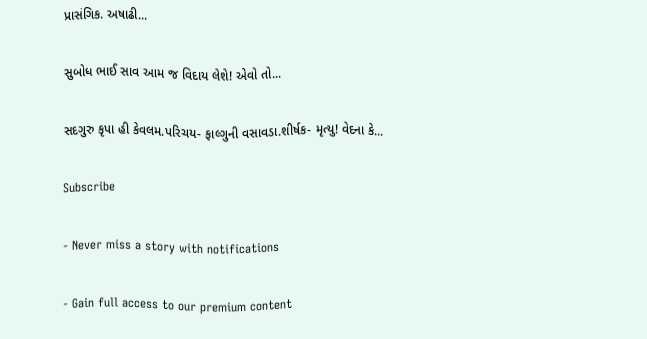પ્રાસંગિક. અષાઢી...

સુબોધ ભાઈ સાવ આમ જ વિદાય લેશે! એવો તો...

સદગુરુ કૃપા હી કેવલમ.પરિચય- ફાલ્ગુની વસાવડા.શીર્ષક- મૃત્યુ! વેદના કે...

Subscribe

- Never miss a story with notifications

- Gain full access to our premium content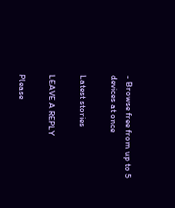- Browse free from up to 5 devices at once

Latest stories

LEAVE A REPLY

Please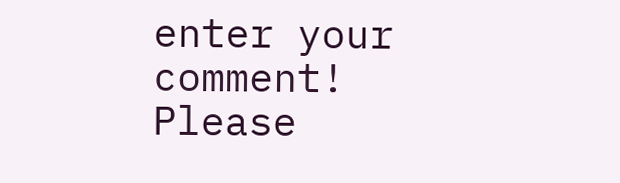enter your comment!
Please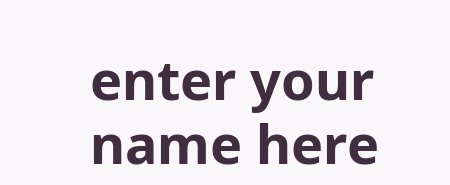enter your name here